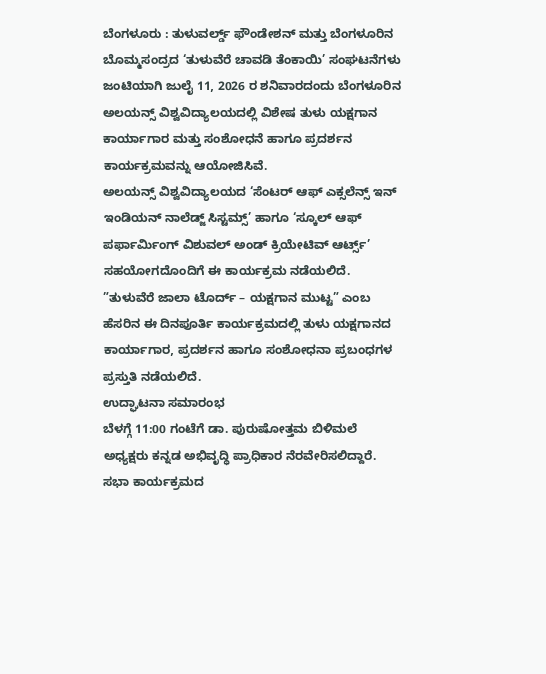ಬೆಂಗಳೂರು : ತುಳುವರ್ಲ್ಡ್ ಫೌಂಡೇಶನ್ ಮತ್ತು ಬೆಂಗಳೂರಿನ ಬೊಮ್ಮಸಂದ್ರದ ‘ತುಳುವೆರೆ ಚಾವಡಿ ತೆಂಕಾಯಿ’ ಸಂಘಟನೆಗಳು ಜಂಟಿಯಾಗಿ ಜುಲೈ 11, 2026 ರ ಶನಿವಾರದಂದು ಬೆಂಗಳೂರಿನ ಅಲಯನ್ಸ್ ವಿಶ್ವವಿದ್ಯಾಲಯದಲ್ಲಿ ವಿಶೇಷ ತುಳು ಯಕ್ಷಗಾನ ಕಾರ್ಯಾಗಾರ ಮತ್ತು ಸಂಶೋಧನೆ ಹಾಗೂ ಪ್ರದರ್ಶನ ಕಾರ್ಯಕ್ರಮವನ್ನು ಆಯೋಜಿಸಿವೆ.
ಅಲಯನ್ಸ್ ವಿಶ್ವವಿದ್ಯಾಲಯದ ‘ಸೆಂಟರ್ ಆಫ್ ಎಕ್ಸಲೆನ್ಸ್ ಇನ್ ಇಂಡಿಯನ್ ನಾಲೆಡ್ಜ್ ಸಿಸ್ಟಮ್ಸ್’ ಹಾಗೂ ‘ಸ್ಕೂಲ್ ಆಫ್ ಪರ್ಫಾರ್ಮಿಂಗ್ ವಿಶುವಲ್ ಅಂಡ್ ಕ್ರಿಯೇಟಿವ್ ಆರ್ಟ್ಸ್’ ಸಹಯೋಗದೊಂದಿಗೆ ಈ ಕಾರ್ಯಕ್ರಮ ನಡೆಯಲಿದೆ.
”ತುಳುವೆರೆ ಜಾಲಾ ಟೊರ್ದ್ – ಯಕ್ಷಗಾನ ಮುಟ್ಟ” ಎಂಬ ಹೆಸರಿನ ಈ ದಿನಪೂರ್ತಿ ಕಾರ್ಯಕ್ರಮದಲ್ಲಿ ತುಳು ಯಕ್ಷಗಾನದ ಕಾರ್ಯಾಗಾರ, ಪ್ರದರ್ಶನ ಹಾಗೂ ಸಂಶೋಧನಾ ಪ್ರಬಂಧಗಳ ಪ್ರಸ್ತುತಿ ನಡೆಯಲಿದೆ.
ಉದ್ಘಾಟನಾ ಸಮಾರಂಭ
ಬೆಳಗ್ಗೆ 11:00 ಗಂಟೆಗೆ ಡಾ. ಪುರುಷೋತ್ತಮ ಬಿಳಿಮಲೆ ಅಧ್ಯಕ್ಷರು ಕನ್ನಡ ಅಭಿವೃದ್ಧಿ ಪ್ರಾಧಿಕಾರ ನೆರವೇರಿಸಲಿದ್ದಾರೆ.
ಸಭಾ ಕಾರ್ಯಕ್ರಮದ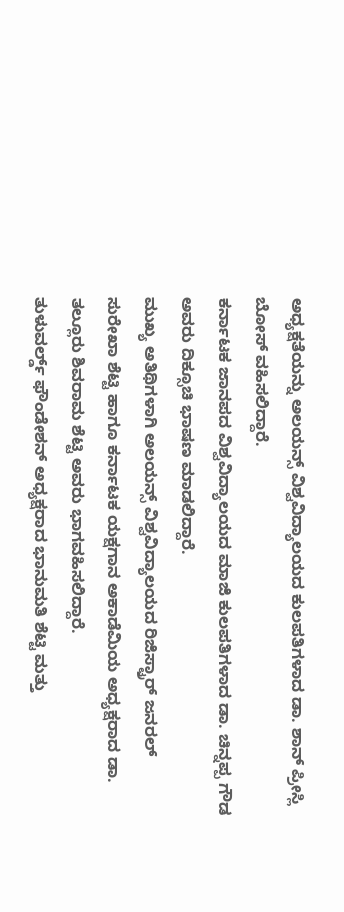ಅಧ್ಯಕ್ಷತೆಯನ್ನು ಅಲಯನ್ಸ್ ವಿಶ್ವವಿದ್ಯಾಲಯದ ಕುಲಪತಿಗಳಾದ ಡಾ. ಶಾನ್ ಪ್ರೀಸ್ಲಿ ಬೋಸ್ ವಹಿಸಲಿದ್ದಾರೆ.
ಕರ್ನಾಟಕ ಜಾನಪದ ವಿಶ್ವವಿದ್ಯಾಲಯದ ಮಾಜಿ ಕುಲಪತಿಗಳಾದ ಡಾ. ಚಿನ್ನಪ್ಪ ಗೌಡ ಅವರು ದಿಕ್ಸೂಚಿ ಭಾಷಣ ಮಾಡಲಿದ್ದಾರೆ.
ಮುಖ್ಯ ಅತಿಥಿಗಳಾಗಿ ಅಲಯನ್ಸ್ ವಿಶ್ವವಿದ್ಯಾಲಯದ ರಿಜಿಸ್ಟ್ರಾರ್ ಜನರಲ್ ಸುರೇಖಾ ಶೆಟ್ಟಿ ಹಾಗೂ ಕರ್ನಾಟಕ ಯಕ್ಷಗಾನ ಅಕಾಡೆಮಿಯ ಅಧ್ಯಕ್ಷರಾದ ಡಾ. ತಲ್ಲೂರು ಶಿವರಾಮ ಶೆಟ್ಟಿ ಅವರು ಭಾಗವಹಿಸಲಿದ್ದಾರೆ.
ತುಳುವರ್ಲ್ಡ್ ಫೌಂಡೇಶನ್ ಅಧ್ಯಕ್ಷರಾದ ಭಾನುಮತಿ ಶೆಟ್ಟಿ ಮತ್ತು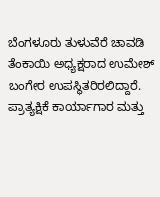ಬೆಂಗಳೂರು ತುಳುವೆರೆ ಚಾವಡಿ ತೆಂಕಾಯಿ ಅಧ್ಯಕ್ಷರಾದ ಉಮೇಶ್ ಬಂಗೇರ ಉಪಸ್ಥಿತರಿರಲಿದ್ದಾರೆ.
ಪ್ರಾತ್ಯಕ್ಷಿಕೆ ಕಾರ್ಯಾಗಾರ ಮತ್ತು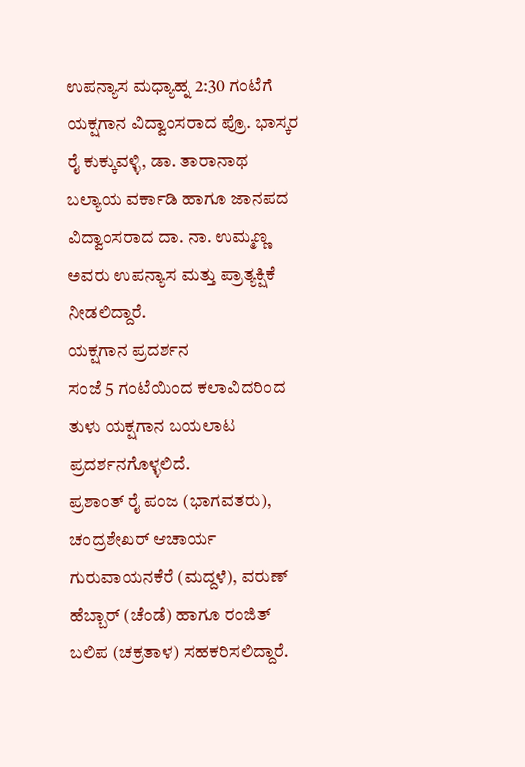ಉಪನ್ಯಾಸ ಮಧ್ಯಾಹ್ನ 2:30 ಗಂಟೆಗೆ ಯಕ್ಷಗಾನ ವಿದ್ವಾಂಸರಾದ ಪ್ರೊ. ಭಾಸ್ಕರ ರೈ ಕುಕ್ಕುವಳ್ಳಿ, ಡಾ. ತಾರಾನಾಥ ಬಲ್ಯಾಯ ವರ್ಕಾಡಿ ಹಾಗೂ ಜಾನಪದ ವಿದ್ವಾಂಸರಾದ ದಾ. ನಾ. ಉಮ್ಮಣ್ಣ ಅವರು ಉಪನ್ಯಾಸ ಮತ್ತು ಪ್ರಾತ್ಯಕ್ಷಿಕೆ ನೀಡಲಿದ್ದಾರೆ.
ಯಕ್ಷಗಾನ ಪ್ರದರ್ಶನ
ಸಂಜೆ 5 ಗಂಟೆಯಿಂದ ಕಲಾವಿದರಿಂದ ತುಳು ಯಕ್ಷಗಾನ ಬಯಲಾಟ ಪ್ರದರ್ಶನಗೊಳ್ಳಲಿದೆ.
ಪ್ರಶಾಂತ್ ರೈ ಪಂಜ (ಭಾಗವತರು), ಚಂದ್ರಶೇಖರ್ ಆಚಾರ್ಯ ಗುರುವಾಯನಕೆರೆ (ಮದ್ದಳೆ), ವರುಣ್ ಹೆಬ್ಬಾರ್ (ಚೆಂಡೆ) ಹಾಗೂ ರಂಜಿತ್ ಬಲಿಪ (ಚಕ್ರತಾಳ) ಸಹಕರಿಸಲಿದ್ದಾರೆ.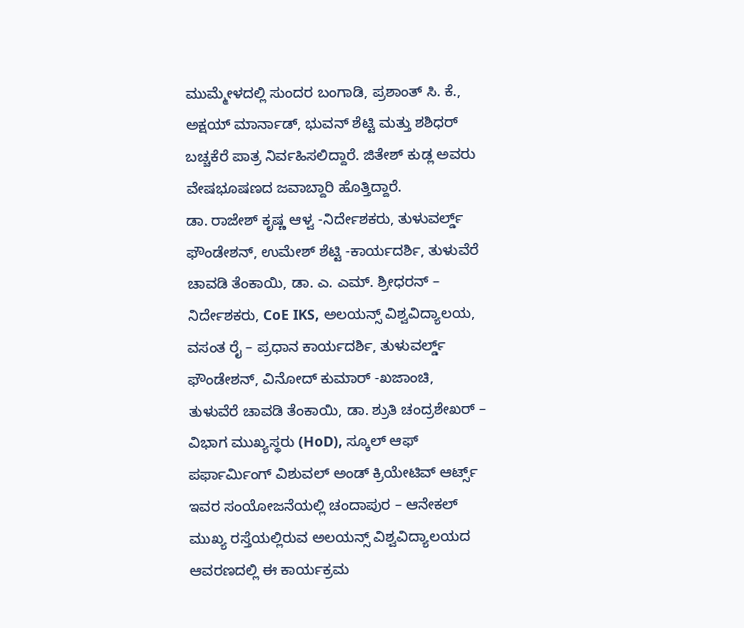ಮುಮ್ಮೇಳದಲ್ಲಿ ಸುಂದರ ಬಂಗಾಡಿ, ಪ್ರಶಾಂತ್ ಸಿ. ಕೆ., ಅಕ್ಷಯ್ ಮಾರ್ನಾಡ್, ಭುವನ್ ಶೆಟ್ಟಿ ಮತ್ತು ಶಶಿಧರ್ ಬಚ್ಚಕೆರೆ ಪಾತ್ರ ನಿರ್ವಹಿಸಲಿದ್ದಾರೆ. ಜಿತೇಶ್ ಕುಡ್ಲ ಅವರು ವೇಷಭೂಷಣದ ಜವಾಬ್ದಾರಿ ಹೊತ್ತಿದ್ದಾರೆ.
ಡಾ. ರಾಜೇಶ್ ಕೃಷ್ಣ ಆಳ್ವ -ನಿರ್ದೇಶಕರು, ತುಳುವರ್ಲ್ಡ್ ಫೌಂಡೇಶನ್, ಉಮೇಶ್ ಶೆಟ್ಟಿ -ಕಾರ್ಯದರ್ಶಿ, ತುಳುವೆರೆ ಚಾವಡಿ ತೆಂಕಾಯಿ, ಡಾ. ಎ. ಎಮ್. ಶ್ರೀಧರನ್ – ನಿರ್ದೇಶಕರು, CoE IKS, ಅಲಯನ್ಸ್ ವಿಶ್ವವಿದ್ಯಾಲಯ, ವಸಂತ ರೈ – ಪ್ರಧಾನ ಕಾರ್ಯದರ್ಶಿ, ತುಳುವರ್ಲ್ಡ್ ಫೌಂಡೇಶನ್, ವಿನೋದ್ ಕುಮಾರ್ -ಖಜಾಂಚಿ, ತುಳುವೆರೆ ಚಾವಡಿ ತೆಂಕಾಯಿ, ಡಾ. ಶ್ರುತಿ ಚಂದ್ರಶೇಖರ್ – ವಿಭಾಗ ಮುಖ್ಯಸ್ಥರು (HoD), ಸ್ಕೂಲ್ ಆಫ್ ಪರ್ಫಾರ್ಮಿಂಗ್ ವಿಶುವಲ್ ಅಂಡ್ ಕ್ರಿಯೇಟಿವ್ ಆರ್ಟ್ಸ್ ಇವರ ಸಂಯೋಜನೆಯಲ್ಲಿ ಚಂದಾಪುರ – ಆನೇಕಲ್ ಮುಖ್ಯ ರಸ್ತೆಯಲ್ಲಿರುವ ಅಲಯನ್ಸ್ ವಿಶ್ವವಿದ್ಯಾಲಯದ ಆವರಣದಲ್ಲಿ ಈ ಕಾರ್ಯಕ್ರಮ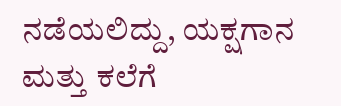ನಡೆಯಲಿದ್ದು, ಯಕ್ಷಗಾನ ಮತ್ತು ಕಲೆಗೆ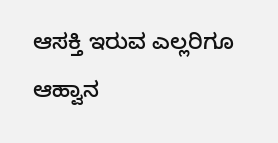ಆಸಕ್ತಿ ಇರುವ ಎಲ್ಲರಿಗೂ ಆಹ್ವಾನ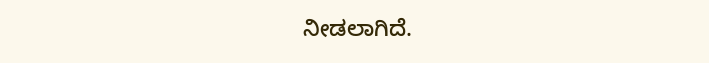ನೀಡಲಾಗಿದೆ.